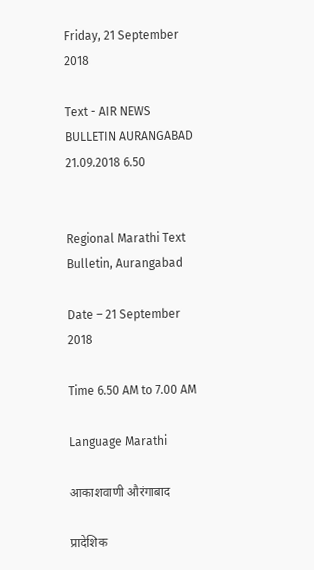Friday, 21 September 2018

Text - AIR NEWS BULLETIN AURANGABAD 21.09.2018 6.50


Regional Marathi Text Bulletin, Aurangabad

Date – 21 September 2018

Time 6.50 AM to 7.00 AM

Language Marathi

आकाशवाणी औरंगाबाद

प्रादेशिक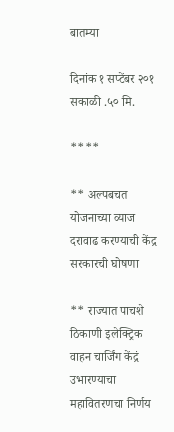बातम्या

दिनांक १ सप्टेंबर २०१ सकाळी .५० मि.

****

** अल्पबचत योजनाच्या व्याज दरावाढ करण्याची केंद्र सरकारची घोषणा

** राज्यात पाचशे ठिकाणी इलेक्ट्रिक वाहन चार्जिंग केंद्रं उभारण्याचा महावितरणचा निर्णय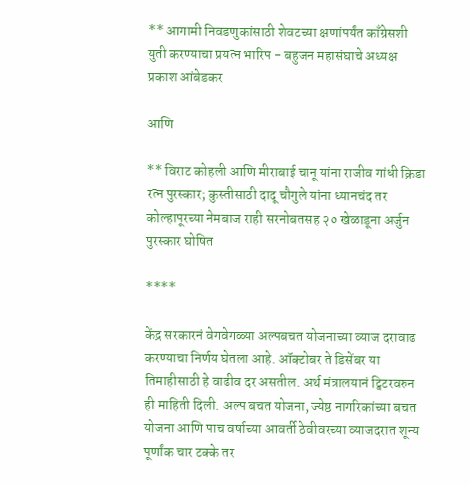** आगामी निवडणुकांसाठी शेवटच्या क्षणांपर्यंत काँग्रेसशी युती करण्याचा प्रयत्न भारिप - बहुजन महासंघाचे अध्यक्ष प्रकाश आंबेडकर

आणि

** विराट कोहली आणि मीराबाई चानू यांना राजीव गांधी क्रिडा रत्न पुरस्कार; कुस्तीसाठी दादू चौगुले यांना ध्यानचंद तर कोल्हापूरच्या नेमबाज राही सरनोबतसह २० खेळाडूना अर्जुन पुरस्कार घोषित

****

केंद्र सरकारनं वेगवेगळ्या अल्पबचत योजनाच्या व्याज दरावाढ करण्याचा निर्णय घेतला आहे. ऑक्टोबर ते डिसेंबर या तिमाहीसाठी हे वाढीव दर असतील. अर्थ मंत्रालयानं ट्विटरवरुन ही माहिती दिली. अल्प बचत योजना, ज्येष्ठ नागरिकांच्या बचत योजना आणि पाच वर्षाच्या आवर्ती ठेवीवरच्या व्याजदरात शून्य पूर्णांक चार टक्के तर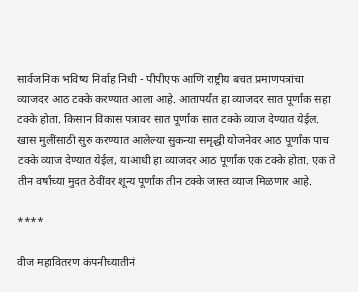सार्वजनिक भविष्य निर्वाह निधी - पीपीएफ आणि राष्ट्रीय बचत प्रमाणपत्रांचा व्याजदर आठ टक्के करण्यात आला आहे. आतापर्यंत हा व्याजदर सात पूर्णांक सहा टक्के होता. किसान विकास पत्रावर सात पूर्णांक सात टक्के व्याज देण्यात येईल. खास मुलींसाठी सुरु करण्यात आलेल्या सुकन्या समृद्धी योजनेवर आठ पूर्णांक पाच टक्के व्याज देण्यात येईल, याआधी हा व्याजदर आठ पूर्णांक एक टक्के होता. एक ते तीन वर्षांच्या मुदत ठेवींवर शून्य पूर्णांक तीन टक्के जास्त व्याज मिळणार आहे.

****

वीज महावितरण कंपनीच्यातीनं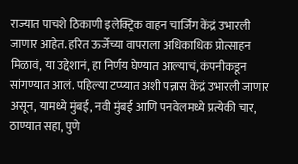राज्यात पाचशे ठिकाणी इलेक्ट्रिक वाहन चार्जिंग केंद्रं उभारली जाणार आहेत. हरित ऊर्जेच्या वापराला अधिकाधिक प्रोत्साहन मिळावं, या उद्देशानं, हा निर्णय घेण्यात आल्याचं, कंपनीकडून सांगण्यात आलं. पहिल्या टप्प्यात अशी पन्नास केंद्रं उभारली जाणार असून, यामध्ये मुंबई, नवी मुंबई आणि पनवेलमध्ये प्रत्येकी चार, ठाण्यात सहा, पुणे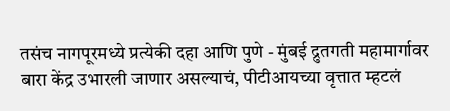तसंच नागपूरमध्ये प्रत्येकी दहा आणि पुणे - मुंबई द्रुतगती महामार्गावर बारा केंद्र उभारली जाणार असल्याचं, पीटीआयच्या वृत्तात म्हटलं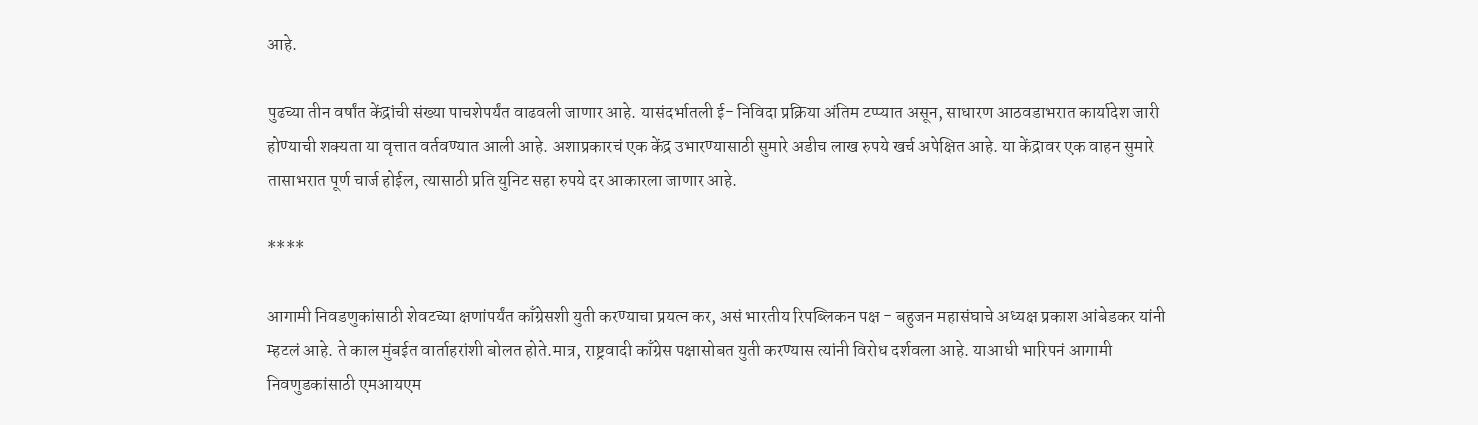आहे.

पुढच्या तीन वर्षांत केंद्रांची संख्या पाचशेपर्यंत वाढवली जाणार आहे. यासंदर्भातली ई- निविदा प्रक्रिया अंतिम टप्प्यात असून, साधारण आठवडाभरात कार्यादेश जारी होण्याची शक्यता या वृत्तात वर्तवण्यात आली आहे. अशाप्रकारचं एक केंद्र उभारण्यासाठी सुमारे अडीच लाख रुपये खर्च अपेक्षित आहे. या केंद्रावर एक वाहन सुमारे तासाभरात पूर्ण चार्ज होईल, त्यासाठी प्रति युनिट सहा रुपये दर आकारला जाणार आहे.

****

आगामी निवडणुकांसाठी शेवटच्या क्षणांपर्यंत काँग्रेसशी युती करण्याचा प्रयत्न कर, असं भारतीय रिपब्लिकन पक्ष - बहुजन महासंघाचे अध्यक्ष प्रकाश आंबेडकर यांनी म्हटलं आहे. ते काल मुंबईत वार्ताहरांशी बोलत होते.मात्र, राष्ट्रवादी काँग्रेस पक्षासोबत युती करण्यास त्यांनी विरोध दर्शवला आहे. याआधी भारिपनं आगामी निवणुडकांसाठी एमआयएम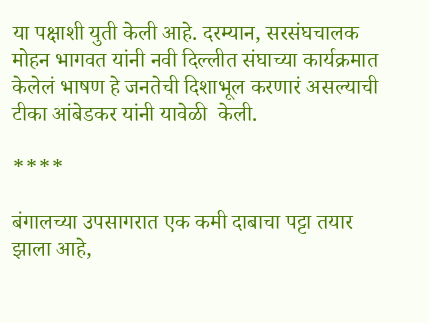या पक्षाशी युती केली आहे. दरम्यान, सरसंघचालक मोहन भागवत यांनी नवी दिल्लीत संघाच्या कार्यक्रमात केलेलं भाषण हे जनतेची दिशाभूल करणारं असल्याची टीका आंबेडकर यांनी यावेळी  केली.

****

बंगालच्या उपसागरात एक कमी दाबाचा पट्टा तयार झाला आहे,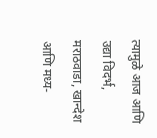त्यामुळे आज आणि उद्या विदर्भ, मराठवाडा, खान्देश आणि मध्य-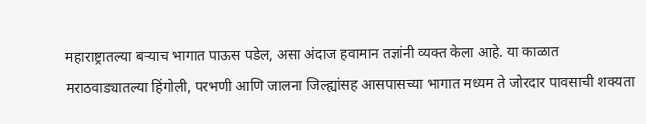महाराष्ट्रातल्या बऱ्याच भागात पाऊस पडेल, असा अंदाज हवामान तज्ञांनी व्यक्त केला आहे. या काळात मराठवाड्यातल्या हिंगोली, परभणी आणि जालना जिल्ह्यांसह आसपासच्या भागात मध्यम ते जोरदार पावसाची शक्यता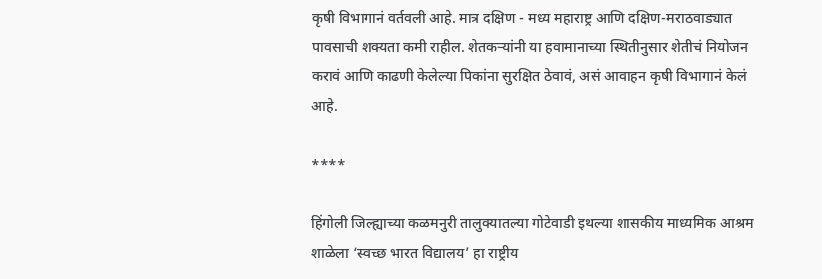कृषी विभागानं वर्तवली आहे. मात्र दक्षिण - मध्य महाराष्ट्र आणि दक्षिण-मराठवाड्यात पावसाची शक्यता कमी राहील. शेतकऱ्यांनी या हवामानाच्या स्थितीनुसार शेतीचं नियोजन करावं आणि काढणी केलेल्या पिकांना सुरक्षित ठेवावं, असं आवाहन कृषी विभागानं केलं आहे.

****

हिंगोली जिल्ह्याच्या कळमनुरी तालुक्यातल्या गोटेवाडी इथल्या शासकीय माध्यमिक आश्रम शाळेला ‘स्वच्छ भारत विद्यालय’ हा राष्ट्रीय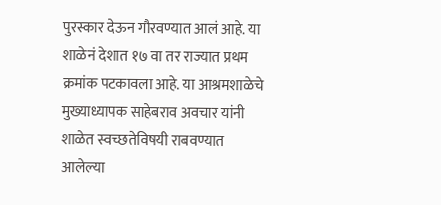पुरस्कार देऊन गौरवण्यात आलं आहे. या शाळेनं देशात १७ वा तर राज्यात प्रथम क्रमांक पटकावला आहे. या आश्रमशाळेचे मुख्याध्यापक साहेबराव अवचार यांनी शाळेत स्वच्छतेविषयी राबवण्यात आलेल्या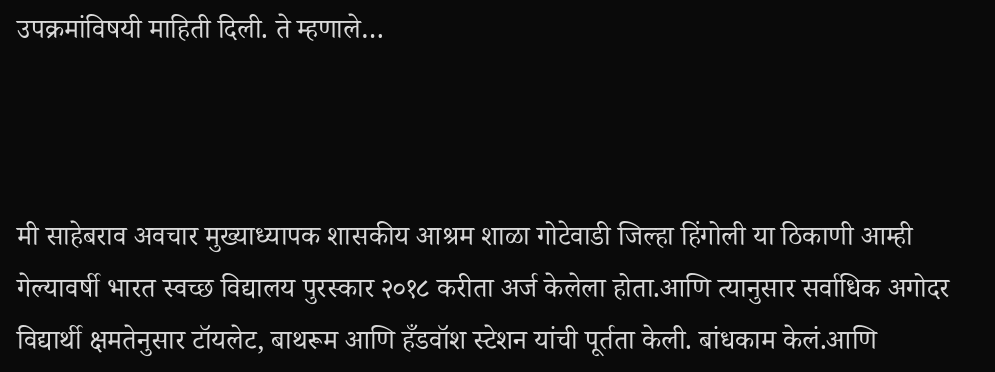उपक्रमांविषयी माहिती दिली. ते म्हणाले…



मी साहेबराव अवचार मुख्याध्यापक शासकीय आश्रम शाळा गोटेवाडी जिल्हा हिंगोली या ठिकाणी आम्ही गेल्यावर्षी भारत स्वच्छ विद्यालय पुरस्कार २०१८ करीता अर्ज केलेला होता.आणि त्यानुसार सर्वाधिक अगोदर विद्यार्थी क्षमतेनुसार टॉयलेट, बाथरूम आणि हँडवॉश स्टेशन यांची पूर्तता केली. बांधकाम केलं.आणि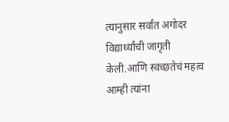त्यानुसार सर्वात अगोदर विद्यार्थ्यांची जागृती केली.आणि स्वच्छतेचं महत्व आम्ही त्यांना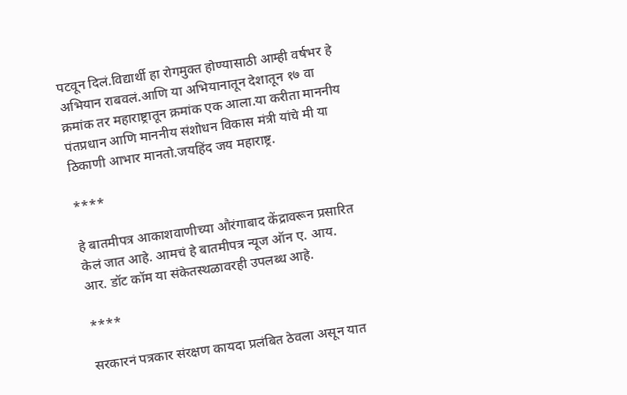पटवून दिलं.विद्यार्थी हा रोगमुक्त होण्यासाठी आम्ही वर्षभर हे अभियान राबवलं.आणि या अभियानातून देशातून १७ वा क्रमांक तर महाराष्ट्रातून क्रमांक एक आला.या करीता माननीय पंतप्रधान आणि माननीय संशोधन विकास मंत्री यांचे मी या ठिकाणी आभार मानतो.जयहिंद जय महाराष्ट्र.

****

हे बातमीपत्र आकाशवाणीच्या औरंगाबाद केंद्रावरून प्रसारित केलं जात आहे. आमचं हे बातमीपत्र न्यूज ऑन ए. आय. आर. डॉट कॉम या संकेतस्थळावरही उपलब्ध आहे.

****

सरकारनं पत्रकार संरक्षण कायदा प्रलंबित ठेवला असून यात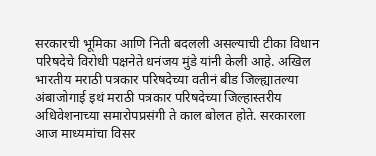सरकारची भूमिका आणि निती बदलली असल्याची टीका विधान परिषदेचे विरोधी पक्षनेते धनंजय मुंडे यांनी केली आहे. अखिल भारतीय मराठी पत्रकार परिषदेच्या वतीनं बीड जिल्ह्यातल्या अंबाजोगाई इथं मराठी पत्रकार परिषदेच्या जिल्हास्तरीय अधिवेशनाच्या समारोपप्रसंगी ते काल बोलत होते. सरकारला आज माध्यमांचा विसर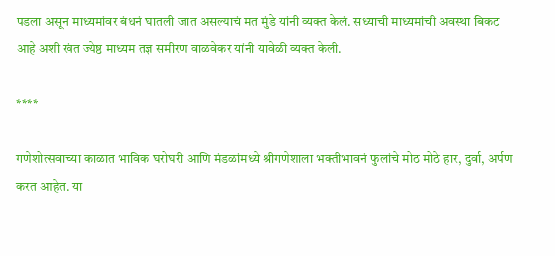पडला असून माध्यमांवर बंधनं घातली जात असल्याचं मत मुंडे यांनी व्यक्त केलं. सध्याची माध्यमांची अवस्था बिकट आहे अशी खंत ज्येष्ठ माध्यम तज्ञ समीरण वाळवेकर यांनी यावेळी व्यक्त केली.

****

गणेशोत्सवाच्या काळात भाविक घरोघरी आणि मंडळांमध्ये श्रीगणेशाला भक्तीभावनं फुलांचे मोठ मोठे हार, दुर्वा, अर्पण करत आहेत. या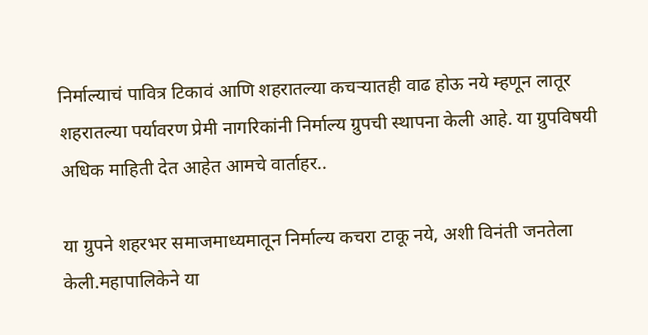निर्माल्याचं पावित्र टिकावं आणि शहरातल्या कचऱ्यातही वाढ होऊ नये म्हणून लातूर शहरातल्या पर्यावरण प्रेमी नागरिकांनी निर्माल्य ग्रुपची स्थापना केली आहे. या ग्रुपविषयी अधिक माहिती देत आहेत आमचे वार्ताहर..

या ग्रुपने शहरभर समाजमाध्यमातून निर्माल्य कचरा टाकू नये, अशी विनंती जनतेला केली.महापालिकेने या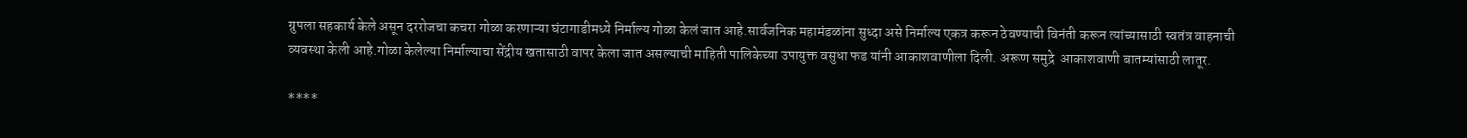ग्रुपला सहकार्य केले असून दररोजचा कचरा गोळा करणाऱ्या घंटागाडीमध्ये निर्माल्य गोळा केलं जात आहे.सार्वजनिक महामंडळांना सुध्दा असे निर्माल्य एकत्र करून ठेवण्याची विनंती करून त्यांच्यासाठी स्वतंत्र वाहनाची व्यवस्था केली आहे.गोळा केलेल्या निर्माल्याचा सेंद्रीय खतासाठी वापर केला जात असल्याची माहिती पालिकेच्या उपायुक्त वसुधा फड यांनी आकाशवाणीला दिली. अरूण समुद्रे  आकाशवाणी बातम्यांसाठी लातूर.

****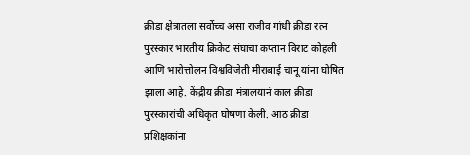क्रीडा क्षेत्रातला सर्वोच्च असा राजीव गांधी क्रीडा रत्न पुरस्कार भारतीय क्रिकेट संघाचा कप्तान विराट कोहली आणि भारोत्तोलन विश्वविजेती मीराबाई चानू यांना घोषित झाला आहे. केंद्रीय क्रीडा मंत्रालयानं काल क्रीडा पुरस्कारांची अधिकृत घोषणा केली. आठ क्रीडा प्रशिक्षकांना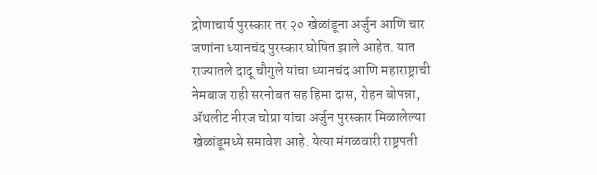द्रोणाचार्य पुरस्कार तर २० खेळांडूना अर्जुन आणि चार जणांना ध्यानचंद पुरस्कार घोषित झाले आहेत. यात राज्यातले दादू चौगुले यांचा ध्यानचंद आणि महाराष्ट्राची नेमबाज राही सरनोबत सह हिमा दास, रोहन बोपन्ना, ॲथलीट नीरज चोप्रा यांचा अर्जुन पुरस्कार मिळालेल्या खेळांडूमध्ये समावेश आहे. येत्या मंगळवारी राष्ट्रपती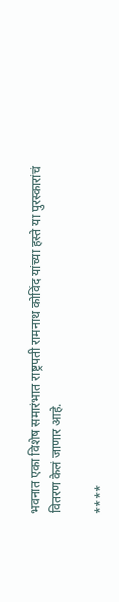भवनात एका विशेष समारंभात राष्ट्रपती रामनाथ कोविंद यांच्या हस्ते या पुरस्कारांचं वितरण केलं जाणार आहे.

****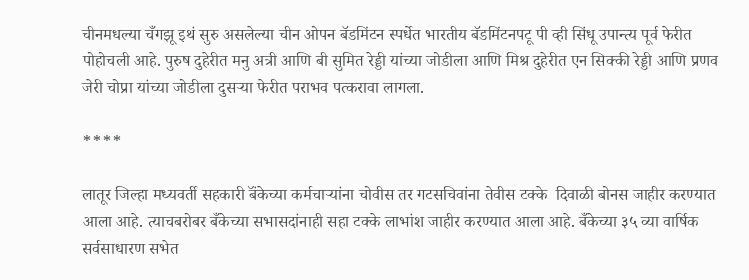चीनमधल्या चँगझू इथं सुरु असलेल्या चीन ओपन बॅडमिंटन स्पर्धेत भारतीय बॅडमिंटनपटू पी व्ही सिंधू उपान्त्य पूर्व फेरीत पोहोचली आहे. पुरुष दुहेरीत मनु अत्री आणि बी सुमित रेड्डी यांच्या जोडीला आणि मिश्र दुहेरीत एन सिक्की रेड्डी आणि प्रणव जेरी चोप्रा यांच्या जोडीला दुसऱ्या फेरीत पराभव पत्करावा लागला.

****

लातूर जिल्हा मध्यवर्ती सहकारी बॅंकेच्या कर्मचाऱ्यांना चोवीस तर गटसचिवांना तेवीस टक्के  दिवाळी बोनस जाहीर करण्यात आला आहे. त्याचबरोबर बँकेच्या सभासदांनाही सहा टक्के लाभांश जाहीर करण्यात आला आहे. बँकेच्या ३५ व्या वार्षिक सर्वसाधारण सभेत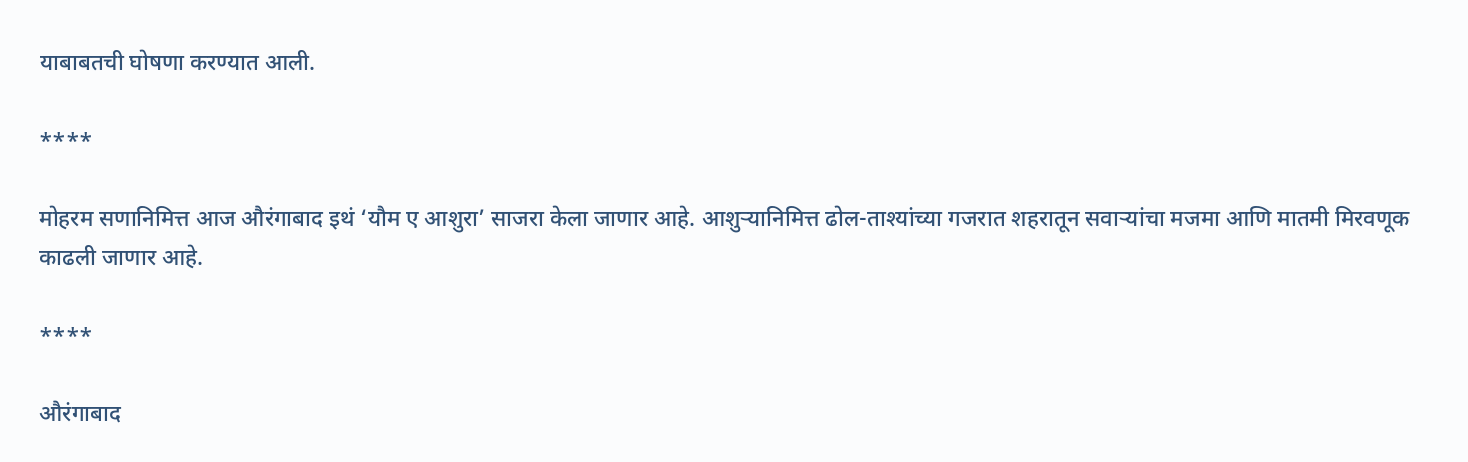याबाबतची घोषणा करण्यात आली.

****

मोहरम सणानिमित्त आज औरंगाबाद इथं ‘यौम ए आशुरा’ साजरा केला जाणार आहे. आशुऱ्यानिमित्त ढोल-ताश्यांच्या गजरात शहरातून सवाऱ्यांचा मजमा आणि मातमी मिरवणूक काढली जाणार आहे.

****

औरंगाबाद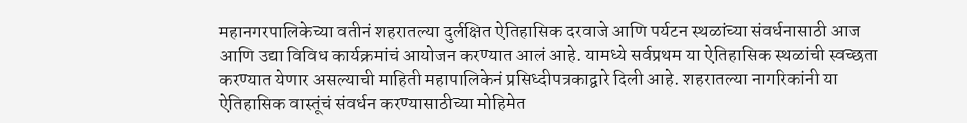महानगरपालिकेच्या वतीनं शहरातल्या दुर्लक्षित ऐतिहासिक दरवाजे आणि पर्यटन स्थळांच्या संवर्धनासाठी आज आणि उद्या विविध कार्यक्रमांचं आयोजन करण्यात आलं आहे. यामध्ये सर्वप्रथम या ऐतिहासिक स्थळांची स्वच्छता करण्यात येणार असल्याची माहिती महापालिकेनं प्रसिध्दीपत्रकाद्वारे दिली आहे. शहरातल्या नागरिकांनी या ऐतिहासिक वास्तूंचं संवर्धन करण्यासाठीच्या मोहिमेत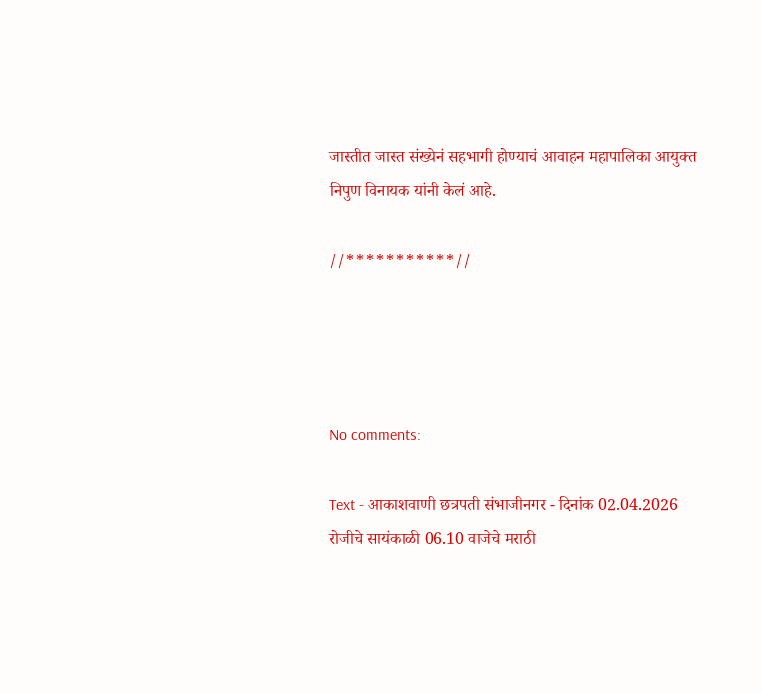जास्तीत जास्त संख्येनं सहभागी होण्याचं आवाहन महापालिका आयुक्त निपुण विनायक यांनी केलं आहे.

//***********//




No comments:

Text - आकाशवाणी छत्रपती संभाजीनगर - दिनांक 02.04.2026 रोजीचे सायंकाळी 06.10 वाजेचे मराठी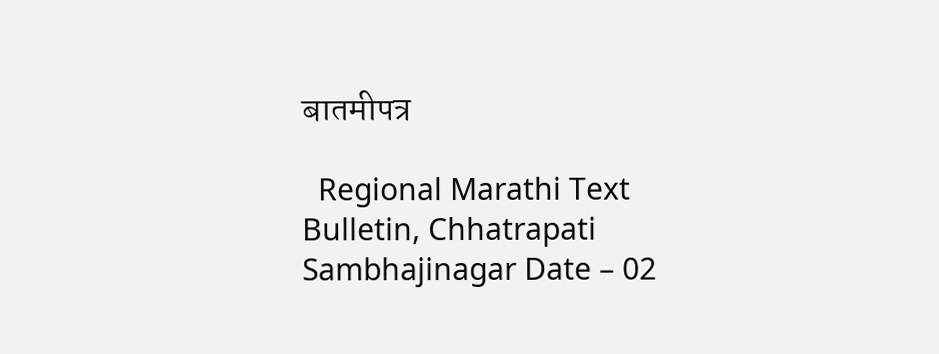बातमीपत्र

  Regional Marathi Text Bulletin, Chhatrapati Sambhajinagar Date – 02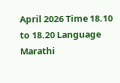April 2026 Time 18.10 to 18.20 Language Marathi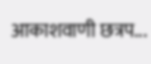आकाशवाणी छत्रप...